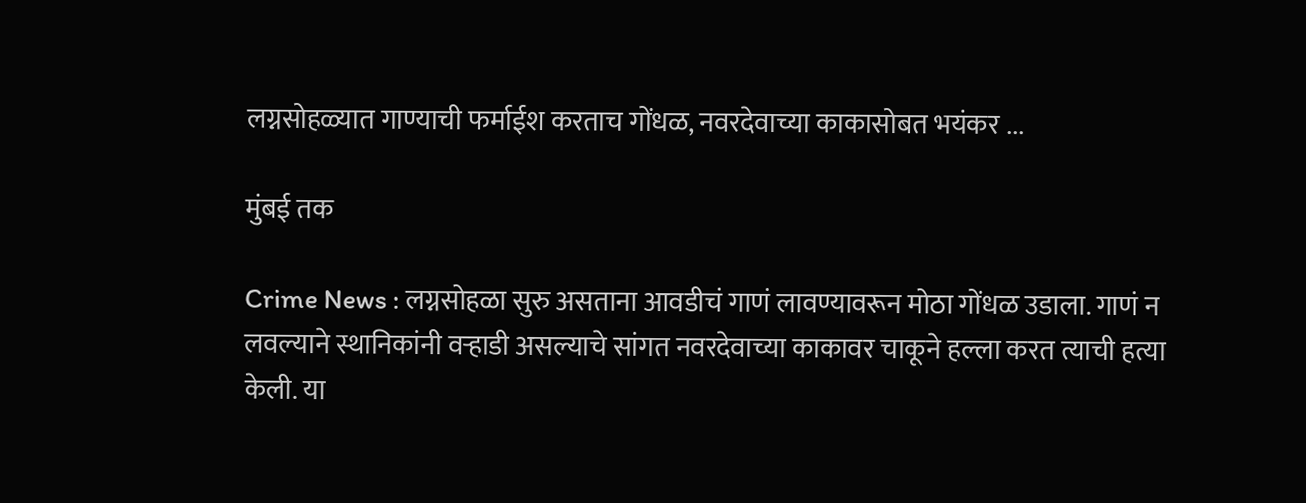लग्नसोहळ्यात गाण्याची फर्माईश करताच गोंधळ, नवरदेवाच्या काकासोबत भयंकर ...

मुंबई तक

Crime News : लग्नसोहळा सुरु असताना आवडीचं गाणं लावण्यावरून मोठा गोंधळ उडाला. गाणं न लवल्याने स्थानिकांनी वऱ्हाडी असल्याचे सांगत नवरदेवाच्या काकावर चाकूने हल्ला करत त्याची हत्या केली. या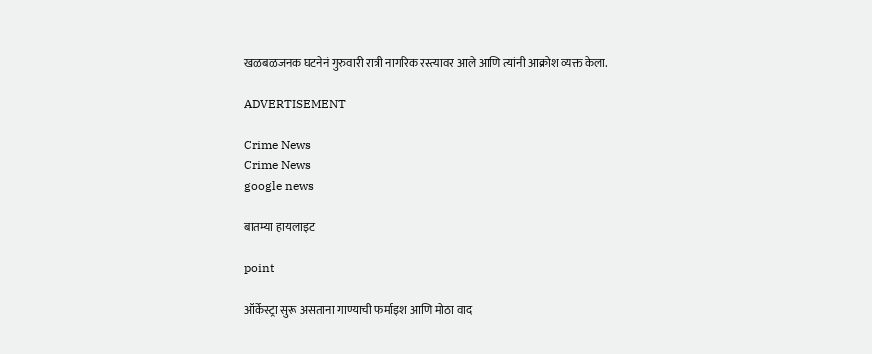खळबळजनक घटनेनं गुरुवारी रात्री नागरिक रस्त्यावर आले आणि त्यांनी आक्रोश व्यक्त केला.

ADVERTISEMENT

Crime News
Crime News
google news

बातम्या हायलाइट

point

ऑर्केस्ट्रा सुरू असताना गाण्याची फर्माइश आणि मोठा वाद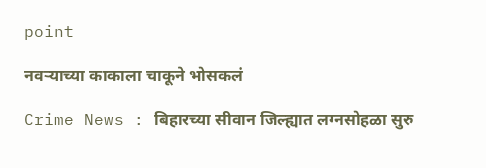point

नवऱ्याच्या काकाला चाकूने भोसकलं

Crime News : बिहारच्या सीवान जिल्ह्यात लग्नसोहळा सुरु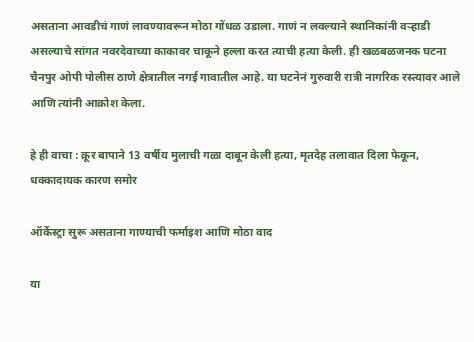असताना आवडीचं गाणं लावण्यावरून मोठा गोंधळ उडाला. गाणं न लवल्याने स्थानिकांनी वऱ्हाडी असल्याचे सांगत नवरदेवाच्या काकावर चाकूने हल्ला करत त्याची हत्या केली. ही खळबळजनक घटना चैनपुर ओपी पोलीस ठाणे क्षेत्रातील नगई गावातील आहे. या घटनेनं गुरुवारी रात्री नागरिक रस्त्यावर आले आणि त्यांनी आक्रोश केला.

हे ही वाचा : क्रूर बापाने 13 वर्षीय मुलाची गळा दाबून केली हत्या, मृतदेह तलावात दिला फेकून, धक्कादायक कारण समोर

ऑर्केस्ट्रा सुरू असताना गाण्याची फर्माइश आणि मोठा वाद

या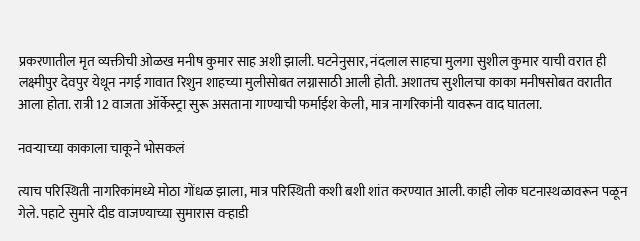प्रकरणातील मृत व्यक्तीची ओळख मनीष कुमार साह अशी झाली. घटनेनुसार, नंदलाल साहचा मुलगा सुशील कुमार याची वरात ही लक्ष्मीपुर देवपुर येथून नगई गावात रिशुन शाहच्या मुलीसोबत लग्नासाठी आली होती. अशातच सुशीलचा काका मनीषसोबत वरातीत आला होता. रात्री 12 वाजता ऑर्केस्ट्रा सुरू असताना गाण्याची फर्माईश केली, मात्र नागरिकांनी यावरून वाद घातला.

नवऱ्याच्या काकाला चाकूने भोसकलं

त्याच परिस्थिती नागरिकांमध्ये मोठा गोंधळ झाला, मात्र परिस्थिती कशी बशी शांत करण्यात आली. काही लोक घटनास्थळावरून पळून गेले. पहाटे सुमारे दीड वाजण्याच्या सुमारास वऱ्हाडी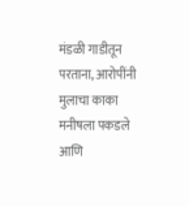मंडळी गाडीतून परताना, आरोपींनी मुलाचा काका मनीषला पकडले आणि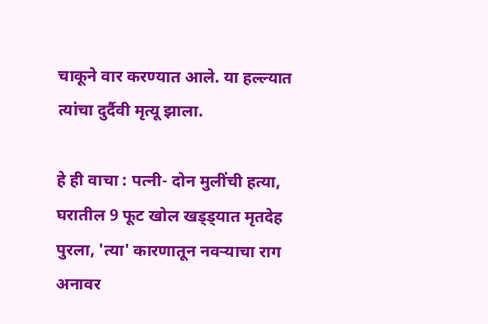चाकूने वार करण्यात आले. या हल्ल्यात त्यांचा दुर्दैवी मृत्यू झाला.

हे ही वाचा : पत्नी- दोन मुलींची हत्या, घरातील 9 फूट खोल खड्ड्यात मृतदेह पुरला, 'त्या' कारणातून नवऱ्याचा राग अनावर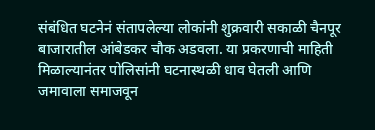संबंधित घटनेनं संतापलेल्या लोकांनी शुक्रवारी सकाळी चैनपूर बाजारातील आंबेडकर चौक अडवला. या प्रकरणाची माहिती मिळाल्यानंतर पोलिसांनी घटनास्थळी धाव घेतली आणि जमावाला समाजवून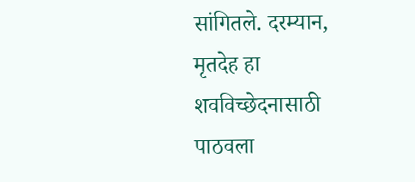सांगितले. दरम्यान, मृतदेह हा शवविच्छेदनासाठी पाठवला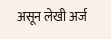असून लेखी अर्ज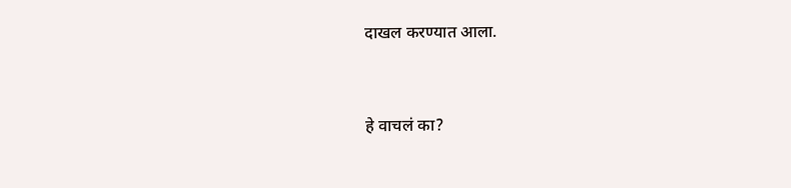दाखल करण्यात आला.


हे वाचलं का?